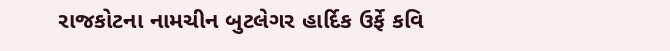રાજકોટના નામચીન બુટલેગર હાર્દિક ઉર્ફે કવિ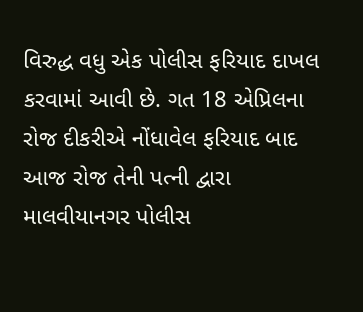વિરુદ્ધ વધુ એક પોલીસ ફરિયાદ દાખલ કરવામાં આવી છે. ગત 18 એપ્રિલના રોજ દીકરીએ નોંધાવેલ ફરિયાદ બાદ આજ રોજ તેની પત્ની દ્વારા માલવીયાનગર પોલીસ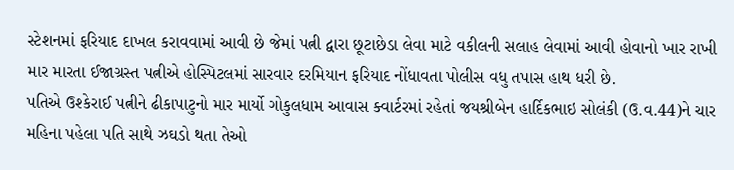સ્ટેશનમાં ફરિયાદ દાખલ કરાવવામાં આવી છે જેમાં પત્ની દ્વારા છૂટાછેડા લેવા માટે વકીલની સલાહ લેવામાં આવી હોવાનો ખાર રાખી માર મારતા ઈજાગ્રસ્ત પત્નીએ હોસ્પિટલમાં સારવાર દરમિયાન ફરિયાદ નોંધાવતા પોલીસ વધુ તપાસ હાથ ધરી છે.
પતિએ ઉશ્કેરાઈ પત્નીને ઢીકાપાટુનો માર માર્યો ગોકુલધામ આવાસ ક્વાર્ટરમાં રહેતાં જયશ્રીબેન હાર્દિકભાઇ સોલંકી (ઉ.વ.44)ને ચાર મહિના પહેલા પતિ સાથે ઝઘડો થતા તેઓ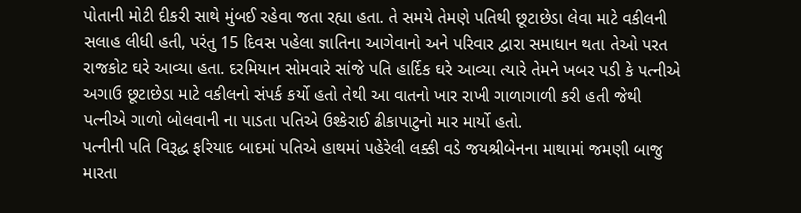પોતાની મોટી દીકરી સાથે મુંબઈ રહેવા જતા રહ્યા હતા. તે સમયે તેમણે પતિથી છૂટાછેડા લેવા માટે વકીલની સલાહ લીધી હતી, પરંતુ 15 દિવસ પહેલા જ્ઞાતિના આગેવાનો અને પરિવાર દ્વારા સમાધાન થતા તેઓ પરત રાજકોટ ઘરે આવ્યા હતા. દરમિયાન સોમવારે સાંજે પતિ હાર્દિક ઘરે આવ્યા ત્યારે તેમને ખબર પડી કે પત્નીએ અગાઉ છૂટાછેડા માટે વકીલનો સંપર્ક કર્યો હતો તેથી આ વાતનો ખાર રાખી ગાળાગાળી કરી હતી જેથી પત્નીએ ગાળો બોલવાની ના પાડતા પતિએ ઉશ્કેરાઈ ઢીકાપાટુનો માર માર્યો હતો.
પત્નીની પતિ વિરૂદ્ધ ફરિયાદ બાદમાં પતિએ હાથમાં પહેરેલી લક્કી વડે જયશ્રીબેનના માથામાં જમણી બાજુ મારતા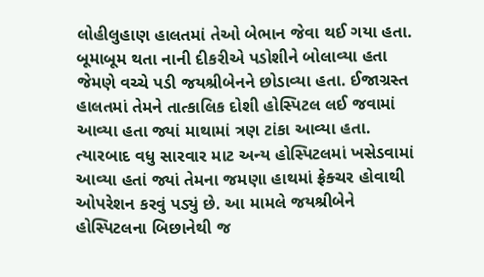લોહીલુહાણ હાલતમાં તેઓ બેભાન જેવા થઈ ગયા હતા. બૂમાબૂમ થતા નાની દીકરીએ પડોશીને બોલાવ્યા હતા જેમણે વચ્ચે પડી જયશ્રીબેનને છોડાવ્યા હતા. ઈજાગ્રસ્ત હાલતમાં તેમને તાત્કાલિક દોશી હોસ્પિટલ લઈ જવામાં આવ્યા હતા જ્યાં માથામાં ત્રણ ટાંકા આવ્યા હતા. ત્યારબાદ વધુ સારવાર માટ અન્ય હોસ્પિટલમાં ખસેડવામાં આવ્યા હતાં જ્યાં તેમના જમણા હાથમાં ફ્રેક્ચર હોવાથી ઓપરેશન કરવું પડ્યું છે. આ મામલે જયશ્રીબેને હોસ્પિટલના બિછાનેથી જ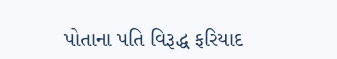પોતાના પતિ વિરૂદ્ધ ફરિયાદ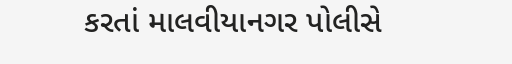કરતાં માલવીયાનગર પોલીસે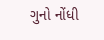ગુનો નોંધી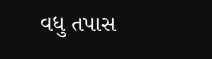વધુ તપાસ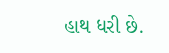હાથ ધરી છે.